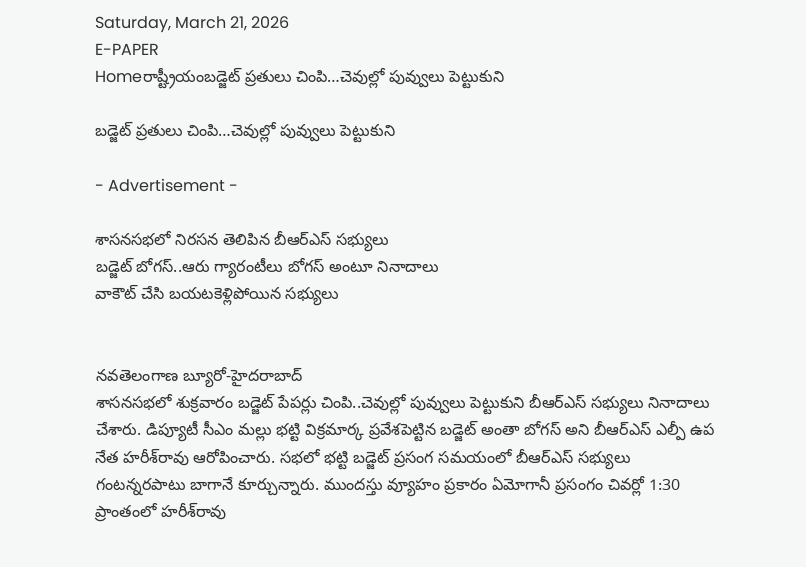Saturday, March 21, 2026
E-PAPER
Homeరాష్ట్రీయంబడ్జెట్‌ ప్రతులు చింపి…చెవుల్లో పువ్వులు పెట్టుకుని

బడ్జెట్‌ ప్రతులు చింపి…చెవుల్లో పువ్వులు పెట్టుకుని

- Advertisement -

శాసనసభలో నిరసన తెలిపిన బీఆర్‌ఎస్‌ సభ్యులు
బడ్జెట్‌ బోగస్‌..ఆరు గ్యారంటీలు బోగస్‌ అంటూ నినాదాలు
వాకౌట్‌ చేసి బయటకెళ్లిపోయిన సభ్యులు


నవతెలంగాణ బ్యూరో-హైదరాబాద్‌
శాసనసభలో శుక్రవారం బడ్జెట్‌ పేపర్లు చింపి..చెవుల్లో పువ్వులు పెట్టుకుని బీఆర్‌ఎస్‌ సభ్యులు నినాదాలు చేశారు. డిప్యూటీ సీఎం మల్లు భట్టి విక్రమార్క ప్రవేశపెట్టిన బడ్జెట్‌ అంతా బోగస్‌ అని బీఆర్‌ఎస్‌ ఎల్పీ ఉప నేత హరీశ్‌రావు ఆరోపించారు. సభలో భట్టి బడ్జెట్‌ ప్రసంగ సమయంలో బీఆర్‌ఎస్‌ సభ్యులు గంటన్నరపాటు బాగానే కూర్చున్నారు. ముందస్తు వ్యూహం ప్రకారం ఏమోగానీ ప్రసంగం చివర్లో 1:30 ప్రాంతంలో హరీశ్‌రావు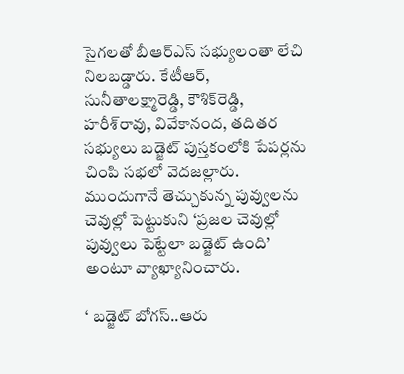సైగలతో బీఆర్‌ఎస్‌ సభ్యులంతా లేచి నిలబడ్డారు. కేటీఆర్‌, సునీతాలక్ష్మారెడ్డి, కౌశిక్‌రెడ్డి, హరీశ్‌రావు, వివేకానంద, తదితర సభ్యులు బడ్జెట్‌ పుస్తకంలోకి పేపర్లను చింపి సభలో వెదజల్లారు. ముందుగానే తెచ్చుకున్న పువ్వులను చెవుల్లో పెట్టుకుని ‘ప్రజల చెవుల్లో పువ్వులు పెట్టేలా బడ్జెట్‌ ఉంది’ అంటూ వ్యాఖ్యానించారు.

‘ బడ్జెట్‌ బోగస్‌..ఆరు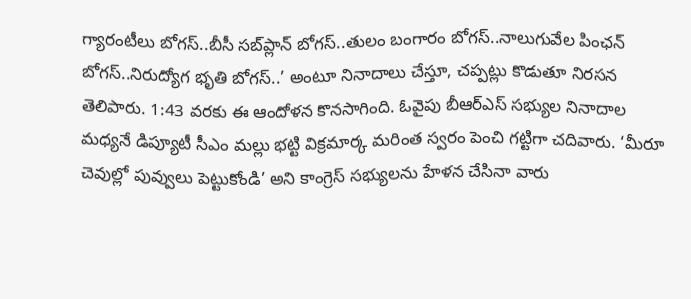గ్యారంటీలు బోగస్‌..బీసీ సబ్‌ప్లాన్‌ బోగస్‌..తులం బంగారం బోగస్‌..నాలుగువేల పింఛన్‌ బోగస్‌..నిరుద్యోగ భృతి బోగస్‌..’ అంటూ నినాదాలు చేస్తూ, చప్పట్లు కొడుతూ నిరసన తెలిపారు. 1:43 వరకు ఈ ఆందోళన కొనసాగింది. ఓవైపు బీఆర్‌ఎస్‌ సభ్యుల నినాదాల మధ్యనే డిప్యూటీ సీఎం మల్లు భట్టి విక్రమార్క మరింత స్వరం పెంచి గట్టిగా చదివారు. ‘మీరూ చెవుల్లో పువ్వులు పెట్టుకోండి’ అని కాంగ్రెస్‌ సభ్యులను హేళన చేసినా వారు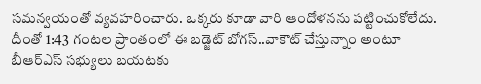సమన్వయంతో వ్యవహరించారు. ఒక్కరు కూడా వారి ఆందోళనను పట్టించుకోలేదు. దీంతో 1:43 గంటల ప్రాంతంలో ఈ బడ్జెట్‌ బోగస్‌..వాకౌట్‌ చేస్తున్నాం అంటూ బీఆర్‌ఎస్‌ సభ్యులు బయటకు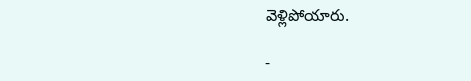వెళ్లిపోయారు.

-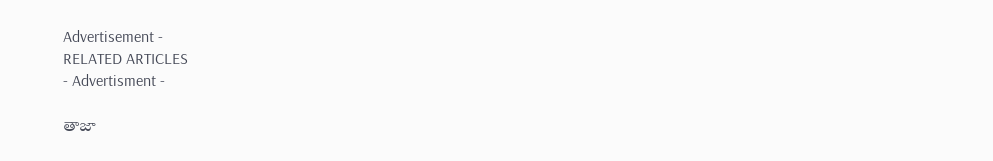Advertisement -
RELATED ARTICLES
- Advertisment -

తాజా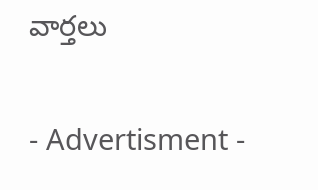వార్తలు

- Advertisment -